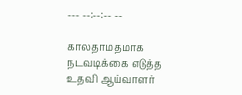--- --:--:-- --

காலதாமதமாக நடவடிக்கை எடுத்த உதவி ஆய்வாளர்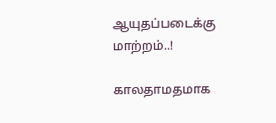ஆயுதப்படைக்கு மாற்றம்..!

காலதாமதமாக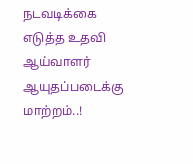நடவடிக்கை எடுத்த உதவி ஆய்வாளர் ஆயுதப்படைக்கு மாற்றம்..!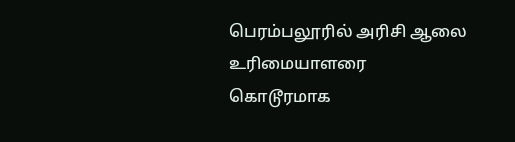பெரம்பலூரில் அரிசி ஆலை உரிமையாளரை கொடூரமாக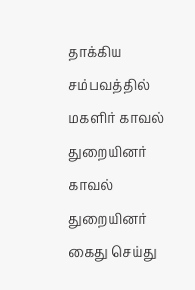தாக்கிய சம்பவத்தில் மகளிர் காவல் துறையினர் காவல் துறையினர் கைது செய்து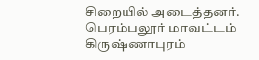சிறையில் அடைத்தனர். பெரம்பலூர் மாவட்டம் கிருஷ்ணாபுரம்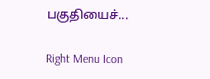பகுதியைச்...

Right Menu Icon